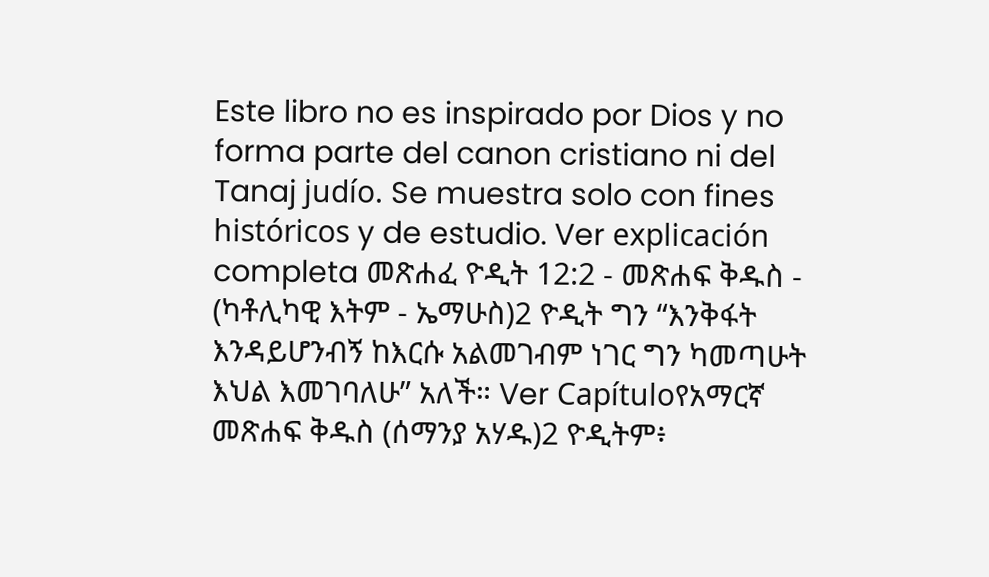Este libro no es inspirado por Dios y no forma parte del canon cristiano ni del Tanaj judío. Se muestra solo con fines históricos y de estudio. Ver explicación completa መጽሐፈ ዮዲት 12:2 - መጽሐፍ ቅዱስ - (ካቶሊካዊ እትም - ኤማሁስ)2 ዮዲት ግን “እንቅፋት እንዳይሆንብኝ ከእርሱ አልመገብም ነገር ግን ካመጣሁት እህል እመገባለሁ” አለች። Ver Capítuloየአማርኛ መጽሐፍ ቅዱስ (ሰማንያ አሃዱ)2 ዮዲትም፥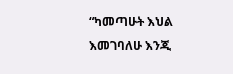“ካመጣሁት እህል እመገባለሁ እንጂ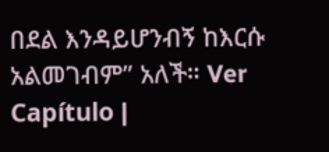በደል እንዳይሆንብኝ ከእርሱ አልመገብም” አለች። Ver Capítulo |